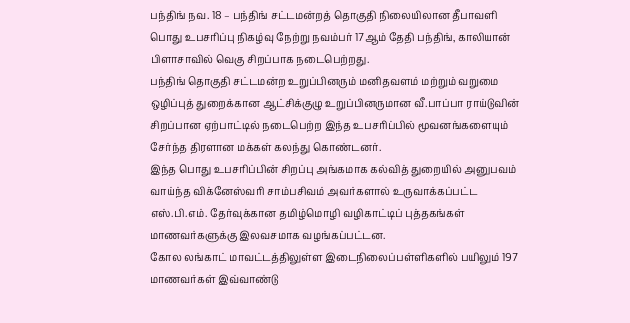பந்திங் நவ. 18 – பந்திங் சட்டமன்றத் தொகுதி நிலையிலான தீபாவளி
பொது உபசரிப்பு நிகழ்வு நேற்று நவம்பர் 17ஆம் தேதி பந்திங், காலியான்
பிளாசாவில் வெகு சிறப்பாக நடைபெற்றது.
பந்திங் தொகுதி சட்டமன்ற உறுப்பினரும் மனிதவளம் மற்றும் வறுமை
ஒழிப்புத் துறைக்கான ஆட்சிக்குழு உறுப்பினருமான வீ.பாப்பா ராய்டுவின்
சிறப்பான ஏற்பாட்டில் நடைபெற்ற இந்த உபசரிப்பில் மூவனங்களையும்
சேர்ந்த திரளான மக்கள் கலந்து கொண்டனர்.
இந்த பொது உபசரிப்பின் சிறப்பு அங்கமாக கல்வித் துறையில் அனுபவம்
வாய்ந்த விக்னேஸ்வரி சாம்பசிவம் அவர்களால் உருவாக்கப்பட்ட
எஸ்.பி.எம். தேர்வுக்கான தமிழ்மொழி வழிகாட்டிப் புத்தகங்கள்
மாணவர்களுக்கு இலவசமாக வழங்கப்பட்டன.
கோல லங்காட் மாவட்டத்திலுள்ள இடைநிலைப்பள்ளிகளில் பயிலும் 197
மாணவர்கள் இவ்வாண்டு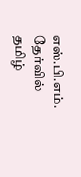எஸ்.பி.எம். தேர்வில் தமிழ்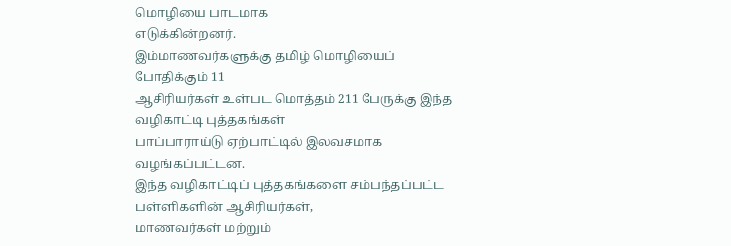மொழியை பாடமாக
எடுக்கின்றனர்.
இம்மாணவர்களுக்கு தமிழ் மொழியைப் போதிக்கும் 11
ஆசிரியர்கள் உள்பட மொத்தம் 211 பேருக்கு இந்த வழிகாட்டி புத்தகங்கள்
பாப்பாராய்டு ஏற்பாட்டில் இலவசமாக வழங்கப்பட்டன.
இந்த வழிகாட்டிப் புத்தகங்களை சம்பந்தப்பட்ட பள்ளிகளின் ஆசிரியர்கள்,
மாணவர்கள் மற்றும்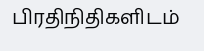பிரதிநிதிகளிடம்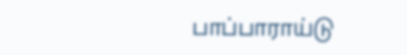பாப்பாராய்டு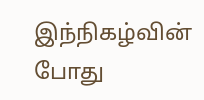இந்நிகழ்வின் போது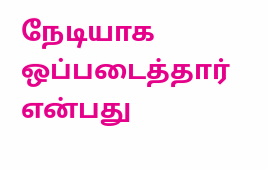நேடியாக ஒப்படைத்தார் என்பது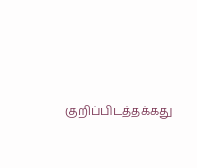குறிப்பிடத்தக்கது